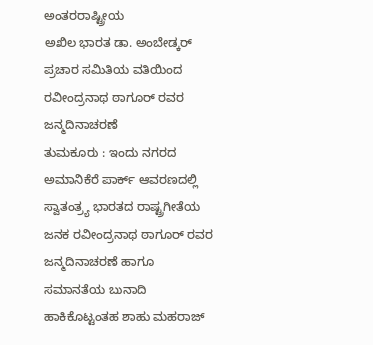ಅಂತರರಾಷ್ಟ್ರೀಯ
ಅಖಿಲ ಭಾರತ ಡಾ. ಅಂಬೇಡ್ಕರ್ ಪ್ರಚಾರ ಸಮಿತಿಯ ವತಿಯಿಂದ ರವೀಂದ್ರನಾಥ ಠಾಗೂರ್ ರವರ ಜನ್ಮದಿನಾಚರಣೆ
ತುಮಕೂರು : ಇಂದು ನಗರದ ಅಮಾನಿಕೆರೆ ಪಾರ್ಕ್ ಆವರಣದಲ್ಲಿ ಸ್ವಾತಂತ್ರ್ಯ ಭಾರತದ ರಾಷ್ಟ್ರಗೀತೆಯ ಜನಕ ರವೀಂದ್ರನಾಥ ಠಾಗೂರ್ ರವರ ಜನ್ಮದಿನಾಚರಣೆ ಹಾಗೂ ಸಮಾನತೆಯ ಬುನಾದಿ ಹಾಕಿಕೊಟ್ಟಂತಹ ಶಾಹು ಮಹರಾಜ್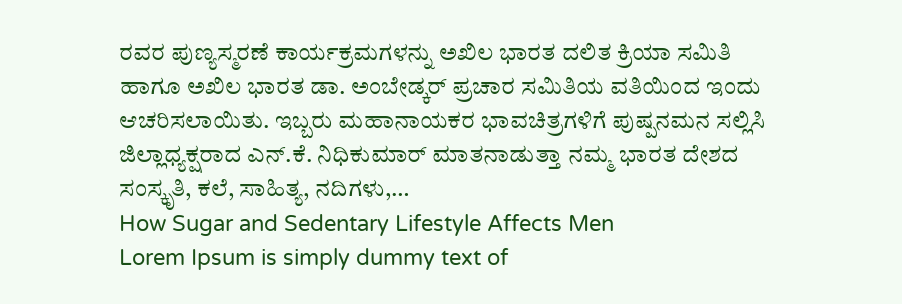ರವರ ಪುಣ್ಯಸ್ಮರಣೆ ಕಾರ್ಯಕ್ರಮಗಳನ್ನು ಅಖಿಲ ಭಾರತ ದಲಿತ ಕ್ರಿಯಾ ಸಮಿತಿ ಹಾಗೂ ಅಖಿಲ ಭಾರತ ಡಾ. ಅಂಬೇಡ್ಕರ್ ಪ್ರಚಾರ ಸಮಿತಿಯ ವತಿಯಿಂದ ಇಂದು ಆಚರಿಸಲಾಯಿತು. ಇಬ್ಬರು ಮಹಾನಾಯಕರ ಭಾವಚಿತ್ರಗಳಿಗೆ ಪುಷ್ಪನಮನ ಸಲ್ಲಿಸಿ ಜಿಲ್ಲಾಧ್ಯಕ್ಷರಾದ ಎನ್.ಕೆ. ನಿಧಿಕುಮಾರ್ ಮಾತನಾಡುತ್ತಾ ನಮ್ಮ ಭಾರತ ದೇಶದ ಸಂಸ್ಕೃತಿ, ಕಲೆ, ಸಾಹಿತ್ಯ, ನದಿಗಳು,…
How Sugar and Sedentary Lifestyle Affects Men
Lorem Ipsum is simply dummy text of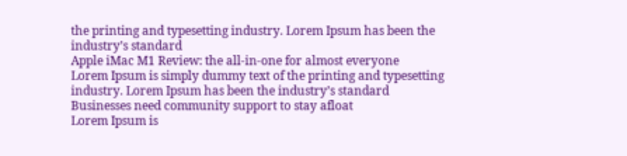the printing and typesetting industry. Lorem Ipsum has been the industry’s standard
Apple iMac M1 Review: the all-in-one for almost everyone
Lorem Ipsum is simply dummy text of the printing and typesetting industry. Lorem Ipsum has been the industry’s standard
Businesses need community support to stay afloat
Lorem Ipsum is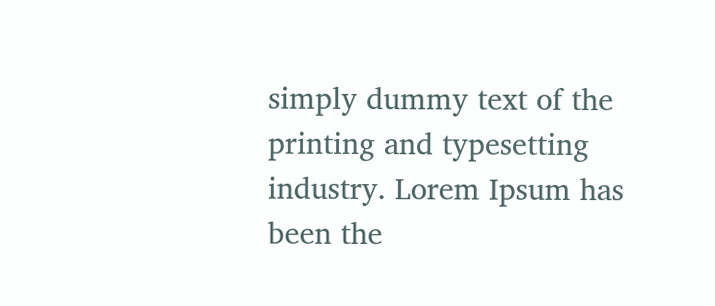simply dummy text of the printing and typesetting industry. Lorem Ipsum has been the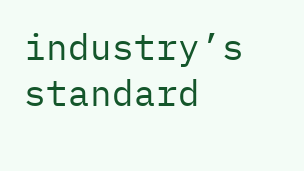industry’s standard